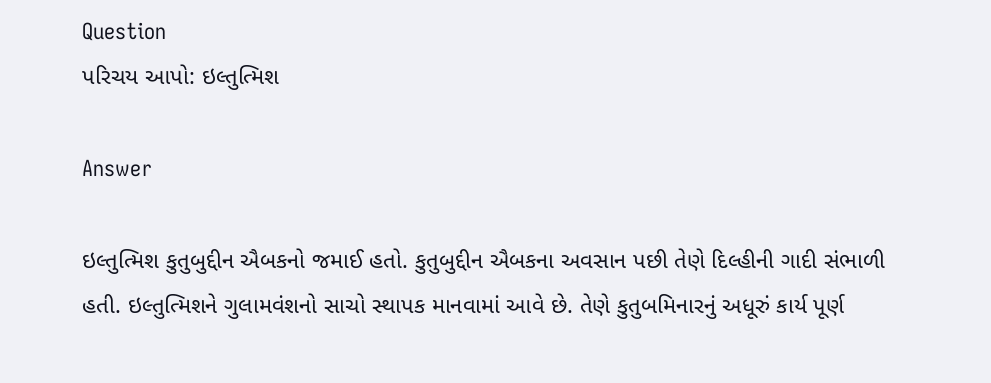Question
પરિચય આપો: ઇલ્તુત્મિશ

Answer

ઇલ્તુત્મિશ કુતુબુદ્દીન ઐબકનો જમાઈ હતો. કુતુબુદ્દીન ઐબકના અવસાન પછી તેણે દિલ્હીની ગાદી સંભાળી હતી. ઇલ્તુત્મિશને ગુલામવંશનો સાચો સ્થાપક માનવામાં આવે છે. તેણે કુતુબમિનારનું અધૂરું કાર્ય પૂર્ણ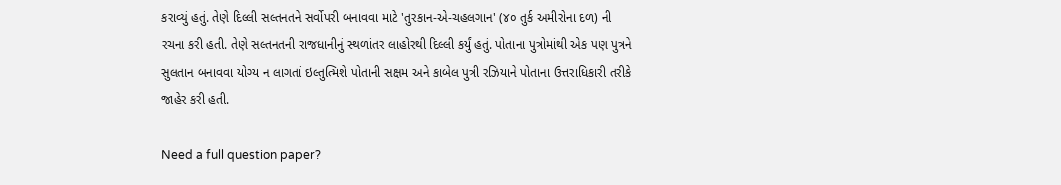કરાવ્યું હતું. તેણે દિલ્લી સલ્તનતને સર્વોપરી બનાવવા માટે 'તુરકાન-એ-ચહલગાન' (૪૦ તુર્ક અમીરોના દળ) ની રચના કરી હતી. તેણે સલ્તનતની રાજધાનીનું સ્થળાંતર લાહોરથી દિલ્લી કર્યું હતું. પોતાના પુત્રોમાંથી એક પણ પુત્રને સુલતાન બનાવવા યોગ્ય ન લાગતાં ઇલ્તુત્મિશે પોતાની સક્ષમ અને કાબેલ પુત્રી રઝિયાને પોતાના ઉત્તરાધિકારી તરીકે જાહેર કરી હતી.

Need a full question paper?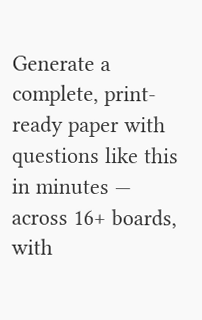Generate a complete, print-ready paper with questions like this in minutes — across 16+ boards, with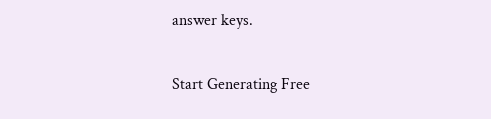answer keys.

Start Generating Free